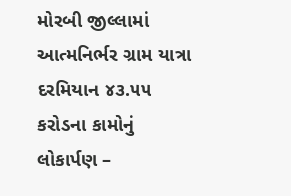મોરબી જીલ્લામાં આત્મનિર્ભર ગ્રામ યાત્રા દરમિયાન ૪૩.૫૫ કરોડના કામોનું લોકાર્પણ –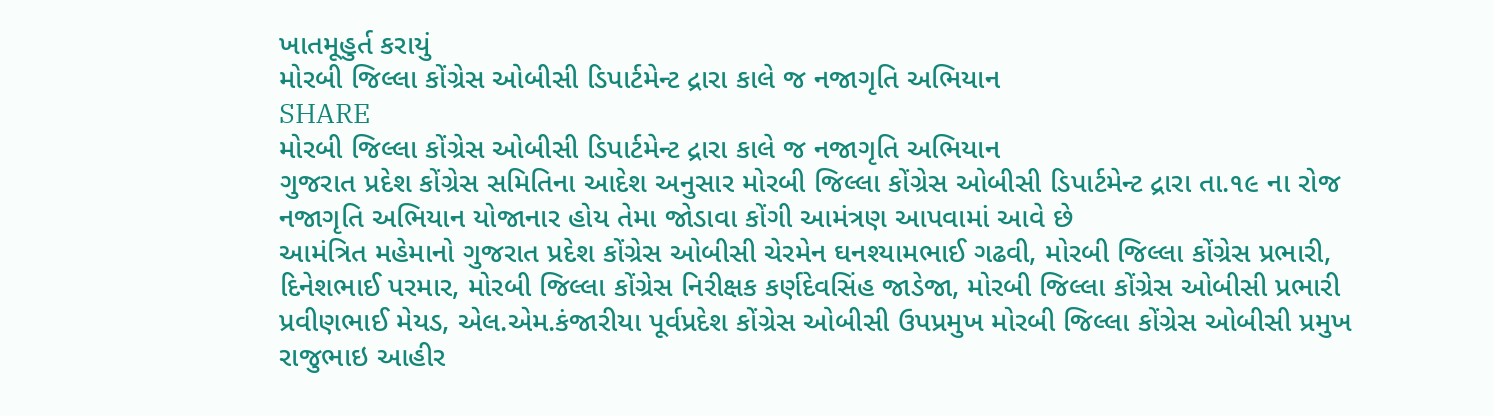ખાતમૂહુર્ત કરાયું
મોરબી જિલ્લા કોંગ્રેસ ઓબીસી ડિપાર્ટમેન્ટ દ્રારા કાલે જ નજાગૃતિ અભિયાન
SHARE
મોરબી જિલ્લા કોંગ્રેસ ઓબીસી ડિપાર્ટમેન્ટ દ્રારા કાલે જ નજાગૃતિ અભિયાન
ગુજરાત પ્રદેશ કોંગ્રેસ સમિતિના આદેશ અનુસાર મોરબી જિલ્લા કોંગ્રેસ ઓબીસી ડિપાર્ટમેન્ટ દ્રારા તા.૧૯ ના રોજ નજાગૃતિ અભિયાન યોજાનાર હોય તેમા જોડાવા કોંગી આમંત્રણ આપવામાં આવે છે
આમંત્રિત મહેમાનો ગુજરાત પ્રદેશ કોંગ્રેસ ઓબીસી ચેરમેન ઘનશ્યામભાઈ ગઢવી, મોરબી જિલ્લા કોંગ્રેસ પ્રભારી, દિનેશભાઈ પરમાર, મોરબી જિલ્લા કોંગ્રેસ નિરીક્ષક કર્ણદેવસિંહ જાડેજા, મોરબી જિલ્લા કોંગ્રેસ ઓબીસી પ્રભારી પ્રવીણભાઈ મેયડ, એલ.એમ.કંજારીયા પૂર્વપ્રદેશ કોંગ્રેસ ઓબીસી ઉપપ્રમુખ મોરબી જિલ્લા કોંગ્રેસ ઓબીસી પ્રમુખ રાજુભાઇ આહીર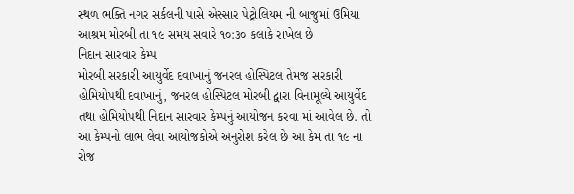સ્થળ ભક્તિ નગર સર્કલની પાસે એસ્સાર પેટ્રોલિયમ ની બાજુમાં ઉમિયા આશ્રમ મોરબી તા ૧૯ સમય સવારે ૧૦:૩૦ કલાકે રાખેલ છે
નિદાન સારવાર કેમ્પ
મોરબી સરકારી આયુર્વેદ દવાખાનું જનરલ હોસ્પિટલ તેમજ સરકારી હોમિયોપથી દવાખાનું, જનરલ હોસ્પિટલ મોરબી દ્વારા વિનામૂલ્યે આયુર્વેદ તથા હોમિયોપથી નિદાન સારવાર કેમ્પનું આયોજન કરવા માં આવેલ છે. તો આ કેમ્પનો લાભ લેવા આયોજકોએ અનુરોશ કરેલ છે આ કેમ તા ૧૯ ના રોજ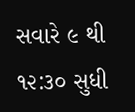સવારે ૯ થી ૧૨:૩૦ સુધી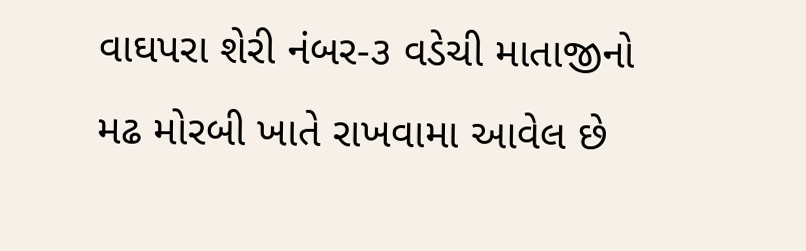વાઘપરા શેરી નંબર-૩ વડેચી માતાજીનો મઢ મોરબી ખાતે રાખવામા આવેલ છે